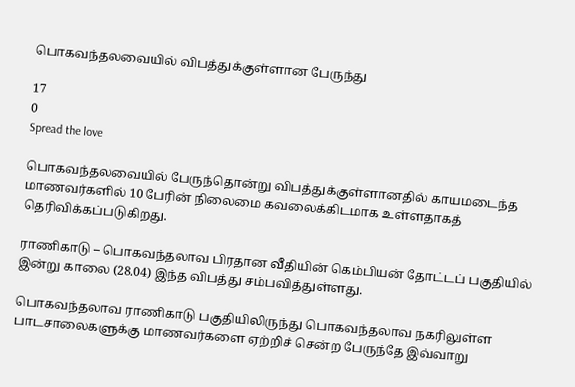பொகவந்தலவையில் விபத்துக்குள்ளான பேருந்து

17
0
Spread the love

பொகவந்தலவையில் பேருந்தொன்று விபத்துக்குள்ளானதில் காயமடைந்த மாணவர்களில் 10 பேரின் நிலைமை கவலைக்கிடமாக உள்ளதாகத் தெரிவிக்கப்படுகிறது.

ராணிகாடு – பொகவந்தலாவ பிரதான வீதியின் கெம்பியன் தோட்டப் பகுதியில் இன்று காலை (28.04) இந்த விபத்து சம்பவித்துள்ளது.

பொகவந்தலாவ ராணிகாடு பகுதியிலிருந்து பொகவந்தலாவ நகரிலுள்ள பாடசாலைகளுக்கு மாணவர்களை ஏற்றிச் சென்ற பேருந்தே இவ்வாறு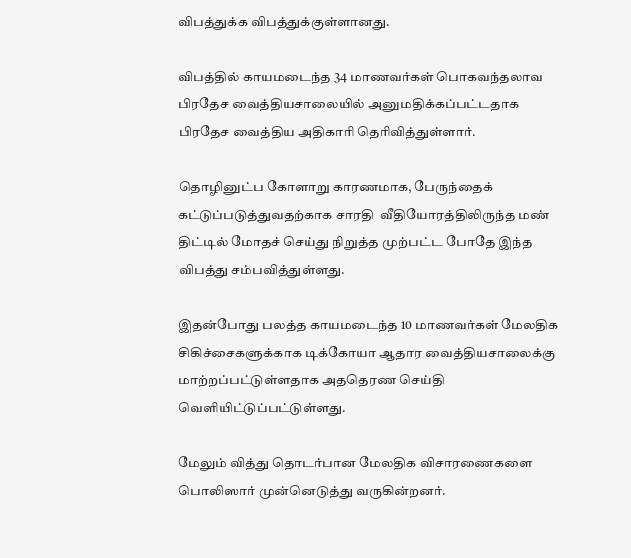விபத்துக்க விபத்துக்குள்ளானது.

விபத்தில் காயமடைந்த 34 மாணவர்கள் பொகவந்தலாவ பிரதேச வைத்தியசாலையில் அனுமதிக்கப்பட்டதாக பிரதேச வைத்திய அதிகாரி தெரிவித்துள்ளார்.

தொழினுட்ப கோளாறு காரணமாக, பேருந்தைக் கட்டுப்படுத்துவதற்காக சாரதி  வீதியோரத்திலிருந்த மண் திட்டில் மோதச் செய்து நிறுத்த முற்பட்ட போதே இந்த விபத்து சம்பவித்துள்ளது.

இதன்போது பலத்த காயமடைந்த 10 மாணவர்கள் மேலதிக சிகிச்சைகளுக்காக டிக்கோயா ஆதார வைத்தியசாலைக்கு மாற்றப்பட்டுள்ளதாக அததெரண‌ செய்தி வெளியிட்டுப்பட்டுள்ளது.

மேலும் வித்து தொடர்பான மேலதிக விசாரணைகளை பொலிஸார் முன்னெடுத்து வருகின்றனர்.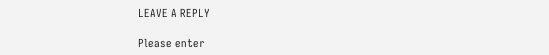LEAVE A REPLY

Please enter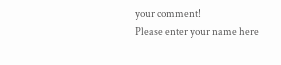your comment!
Please enter your name here